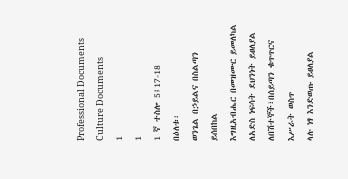Professional Documents
Culture Documents
1
1
1 ኛ ተስሎ 5፤17-18
በዕለቱ፡
ወንጌል በኃይልና በስልጣን ይሰበከል
እግዚአብሔር በመዝሙር ይመለካል
ለአድስ ነፍሳት ደህንነት ይፀለያል
ለበሽተኞች፣በሰይጣን ቁጥጥርና እሥራት ወስጥ
ላሉ ነፃ እንድወጡ ይፀለያል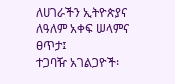ለሀገራችን ኢትዮጵያና ለዓለም አቀፍ ሠላምና ፀጥታ፤
ተጋባዥ አገልጋዮች፡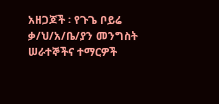አዘጋጆች ፡ የጉጌ ቦይሬ ቃ/ህ/አ/ቤ/ያን መንግስት ሠራተኞችና ተማርዎች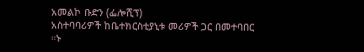አመልኮ ቡድን (ፌሎሺፕ)
አስተባባሪዎች ከቤተክርስቲያኒቱ መሪዎች ጋር በመተባበር ።ኑ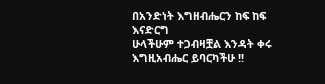በአንድነት እግዘብሔርን ከፍ ከፍ እናድርግ
ሁላችሁም ተጋብዛቿል እንዳት ቀሩ እግዚአብሔር ይባርካችሁ !!